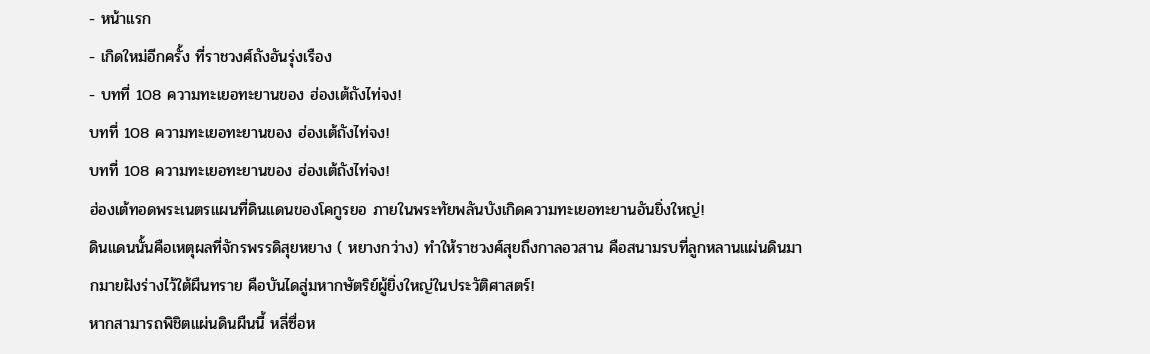- หน้าแรก
- เกิดใหม่อีกครั้ง ที่ราชวงศ์ถังอันรุ่งเรือง
- บทที่ 108 ความทะเยอทะยานของ ฮ่องเต้ถังไท่จง!
บทที่ 108 ความทะเยอทะยานของ ฮ่องเต้ถังไท่จง!
บทที่ 108 ความทะเยอทะยานของ ฮ่องเต้ถังไท่จง!
ฮ่องเต้ทอดพระเนตรแผนที่ดินแดนของโคกูรยอ ภายในพระทัยพลันบังเกิดความทะเยอทะยานอันยิ่งใหญ่!
ดินแดนนั้นคือเหตุผลที่จักรพรรดิสุยหยาง ( หยางกว่าง) ทำให้ราชวงศ์สุยถึงกาลอวสาน คือสนามรบที่ลูกหลานแผ่นดินมากมายฝังร่างไว้ใต้ผืนทราย คือบันไดสู่มหากษัตริย์ผู้ยิ่งใหญ่ในประวัติศาสตร์!
หากสามารถพิชิตแผ่นดินผืนนี้ หลี่ซื่อห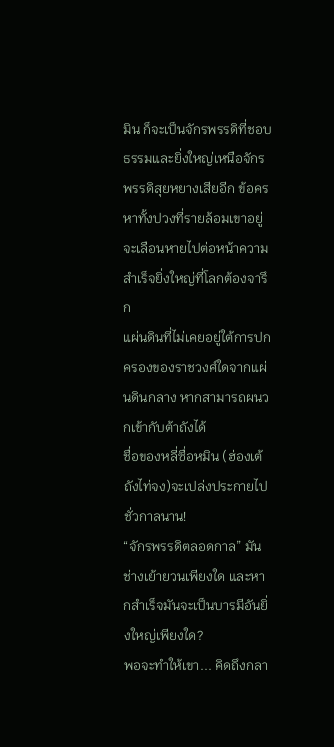มิน ก็จะเป็นจักรพรรดิที่ชอบธรรมและยิ่งใหญ่เหนือจักรพรรดิสุยหยางเสียอีก ข้อครหาทั้งปวงที่รายล้อมเขาอยู่จะเลือนหายไปต่อหน้าความสำเร็จยิ่งใหญ่ที่โลกต้องจารึก
แผ่นดินที่ไม่เคยอยู่ใต้การปกครองของราชวงศ์ใดจากแผ่นดินกลาง หากสามารถผนวกเข้ากับต้าถังได้
ชื่อของหลี่ซื่อหมิน (ฮ่องเต้ถังไท่จง)จะเปล่งประกายไปชั่วกาลนาน!
“จักรพรรดิตลอดกาล” มันช่างเย้ายวนเพียงใด และหากสำเร็จมันจะเป็นบารมีอันยิ่งใหญ่เพียงใด?
พอจะทำให้เขา... คิดถึงกลา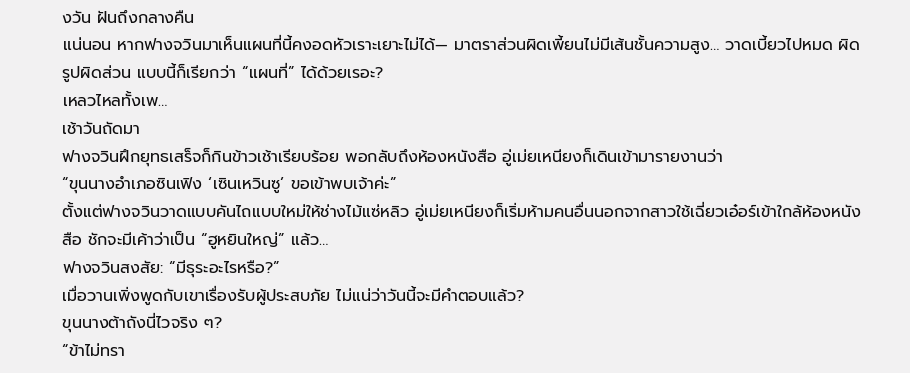งวัน ฝันถึงกลางคืน
แน่นอน หากฟางจวินมาเห็นแผนที่นี้คงอดหัวเราะเยาะไม่ได้— มาตราส่วนผิดเพี้ยนไม่มีเส้นชั้นความสูง… วาดเบี้ยวไปหมด ผิดรูปผิดส่วน แบบนี้ก็เรียกว่า “แผนที่” ได้ด้วยเรอะ?
เหลวไหลทั้งเพ…
เช้าวันถัดมา
ฟางจวินฝึกยุทธเสร็จก็กินข้าวเช้าเรียบร้อย พอกลับถึงห้องหนังสือ อู่เม่ยเหนียงก็เดินเข้ามารายงานว่า
“ขุนนางอำเภอซินเฟิง ‘เซินเหวินซู’ ขอเข้าพบเจ้าค่ะ”
ตั้งแต่ฟางจวินวาดแบบคันไถแบบใหม่ให้ช่างไม้แซ่หลิว อู่เม่ยเหนียงก็เริ่มห้ามคนอื่นนอกจากสาวใช้เฉี่ยวเอ๋อร์เข้าใกล้ห้องหนังสือ ชักจะมีเค้าว่าเป็น “ฮูหยินใหญ่” แล้ว…
ฟางจวินสงสัย: “มีธุระอะไรหรือ?”
เมื่อวานเพิ่งพูดกับเขาเรื่องรับผู้ประสบภัย ไม่แน่ว่าวันนี้จะมีคำตอบแล้ว?
ขุนนางต้าถังนี่ไวจริง ๆ?
“ข้าไม่ทรา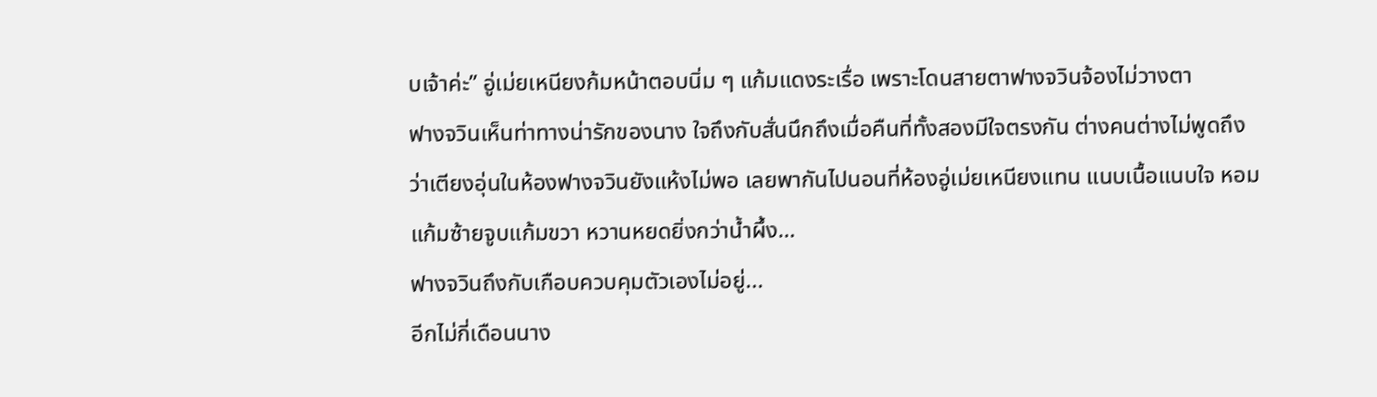บเจ้าค่ะ” อู่เม่ยเหนียงก้มหน้าตอบนิ่ม ๆ แก้มแดงระเรื่อ เพราะโดนสายตาฟางจวินจ้องไม่วางตา
ฟางจวินเห็นท่าทางน่ารักของนาง ใจถึงกับสั่นนึกถึงเมื่อคืนที่ทั้งสองมีใจตรงกัน ต่างคนต่างไม่พูดถึงว่าเตียงอุ่นในห้องฟางจวินยังแห้งไม่พอ เลยพากันไปนอนที่ห้องอู่เม่ยเหนียงแทน แนบเนื้อแนบใจ หอมแก้มซ้ายจูบแก้มขวา หวานหยดยิ่งกว่าน้ำผึ้ง…
ฟางจวินถึงกับเกือบควบคุมตัวเองไม่อยู่...
อีกไม่กี่เดือนนาง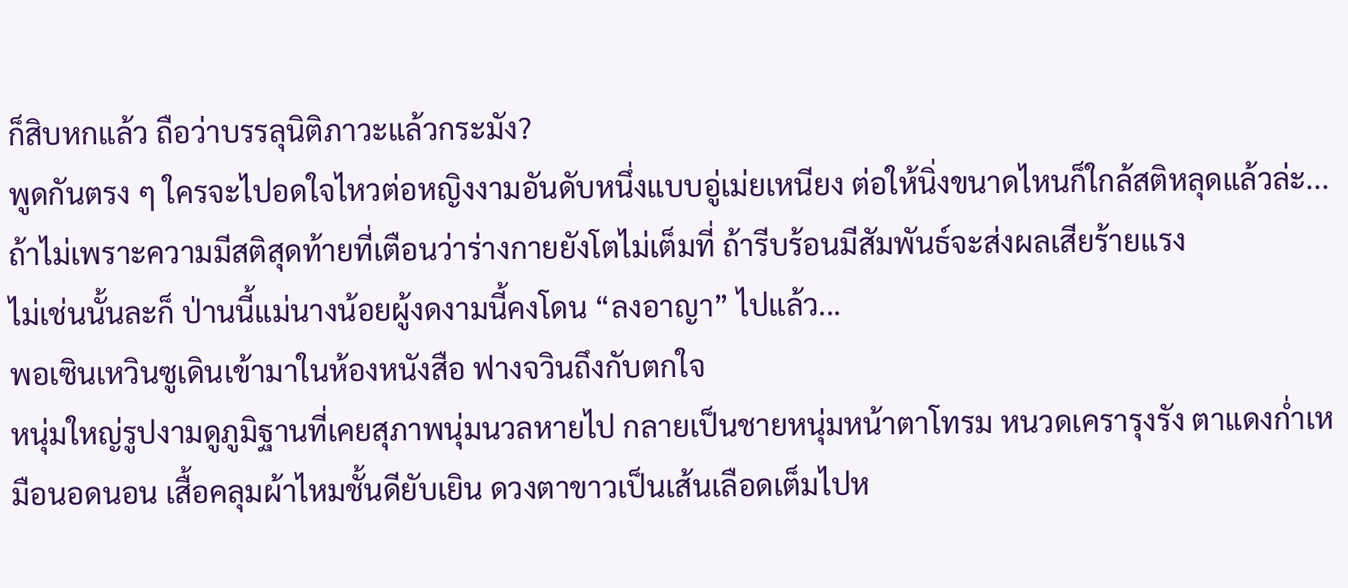ก็สิบหกแล้ว ถือว่าบรรลุนิติภาวะแล้วกระมัง?
พูดกันตรง ๆ ใครจะไปอดใจไหวต่อหญิงงามอันดับหนึ่งแบบอู่เม่ยเหนียง ต่อให้นิ่งขนาดไหนก็ใกล้สติหลุดแล้วล่ะ...
ถ้าไม่เพราะความมีสติสุดท้ายที่เตือนว่าร่างกายยังโตไม่เต็มที่ ถ้ารีบร้อนมีสัมพันธ์จะส่งผลเสียร้ายแรง
ไม่เช่นนั้นละก็ ป่านนี้แม่นางน้อยผู้งดงามนี้คงโดน “ลงอาญา” ไปแล้ว...
พอเซินเหวินซูเดินเข้ามาในห้องหนังสือ ฟางจวินถึงกับตกใจ
หนุ่มใหญ่รูปงามดูภูมิฐานที่เคยสุภาพนุ่มนวลหายไป กลายเป็นชายหนุ่มหน้าตาโทรม หนวดเครารุงรัง ตาแดงก่ำเหมือนอดนอน เสื้อคลุมผ้าไหมชั้นดียับเยิน ดวงตาขาวเป็นเส้นเลือดเต็มไปห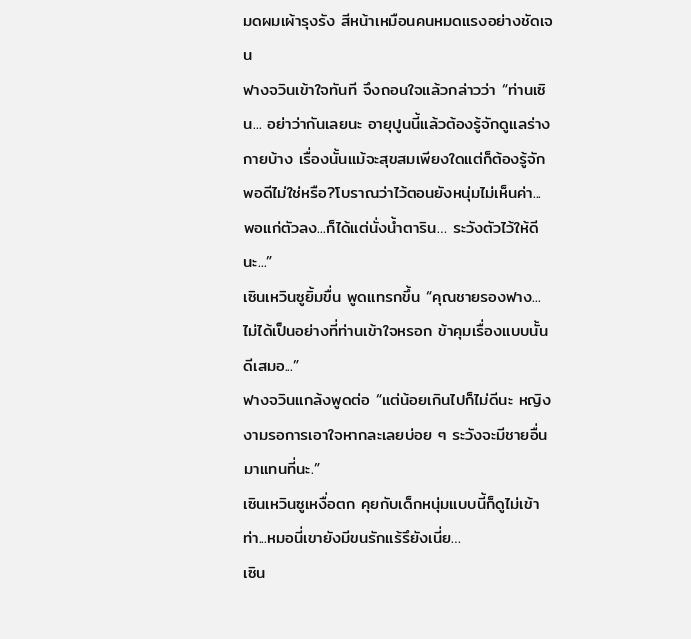มดผมเผ้ารุงรัง สีหน้าเหมือนคนหมดแรงอย่างชัดเจน
ฟางจวินเข้าใจทันที จึงถอนใจแล้วกล่าวว่า “ท่านเซิน... อย่าว่ากันเลยนะ อายุปูนนี้แล้วต้องรู้จักดูแลร่างกายบ้าง เรื่องนั้นแม้จะสุขสมเพียงใดแต่ก็ต้องรู้จักพอดีไม่ใช่หรือ?โบราณว่าไว้ตอนยังหนุ่มไม่เห็นค่า... พอแก่ตัวลง...ก็ได้แต่นั่งน้ำตาริน… ระวังตัวไว้ให้ดีนะ...”
เซินเหวินซูยิ้มขื่น พูดแทรกขึ้น “คุณชายรองฟาง... ไม่ได้เป็นอย่างที่ท่านเข้าใจหรอก ข้าคุมเรื่องแบบนั้นดีเสมอ...”
ฟางจวินแกล้งพูดต่อ “แต่น้อยเกินไปก็ไม่ดีนะ หญิงงามรอการเอาใจหากละเลยบ่อย ๆ ระวังจะมีชายอื่นมาแทนที่นะ.”
เซินเหวินซูเหงื่อตก คุยกับเด็กหนุ่มแบบนี้ก็ดูไม่เข้าท่า...หมอนี่เขายังมีขนรักแร้รึยังเนี่ย…
เซิน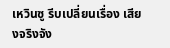เหวินซู รีบเปลี่ยนเรื่อง เสียงจริงจัง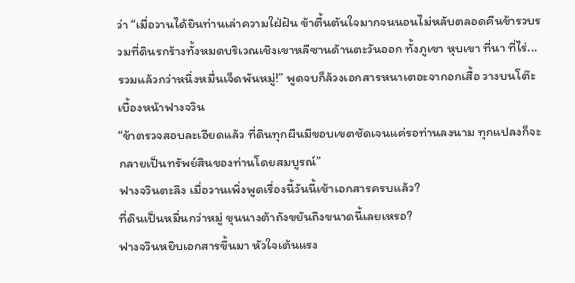ว่า “เมื่อวานได้ยินท่านเล่าความใฝ่ฝัน ข้าตื้นตันใจมากจนนอนไม่หลับตลอดคืนข้ารวบรวมที่ดินรกร้างทั้งหมดบริเวณเชิงเขาหลีซานด้านตะวันออก ทั้งภูเขา หุบเขา ที่นา ที่ไร่... รวมแล้วกว่าหนึ่งหมื่นเจ็ดพันหมู่!” พูดจบก็ล้วงเอกสารหนาเตอะจากอกเสื้อ วางบนโต๊ะเบื้องหน้าฟางจวิน
“ข้าตรวจสอบละเอียดแล้ว ที่ดินทุกผืนมีขอบเขตชัดเจนแค่รอท่านลงนาม ทุกแปลงก็จะกลายเป็นทรัพย์สินของท่านโดยสมบูรณ์”
ฟางจวินตะลึง เมื่อวานเพิ่งพูดเรื่องนี้วันนี้เช้าเอกสารครบแล้ว?
ที่ดินเป็นหมื่นกว่าหมู่ ขุนนางต้าถังขยันถึงขนาดนี้เลยเหรอ?
ฟางจวินหยิบเอกสารขึ้นมา หัวใจเต้นแรง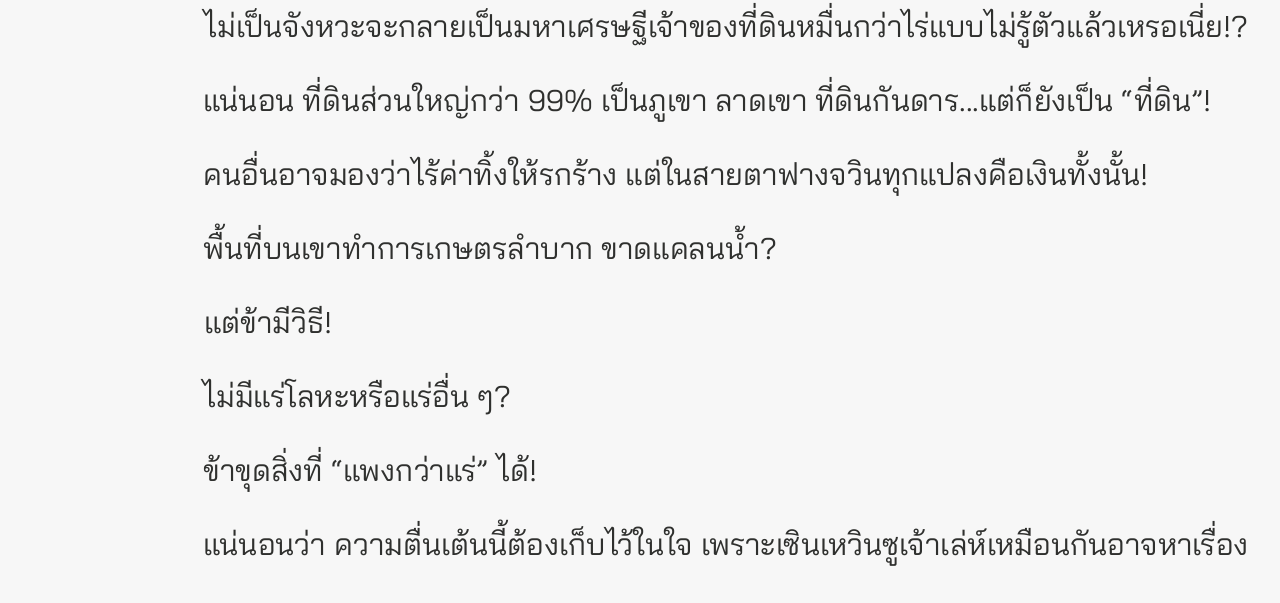ไม่เป็นจังหวะจะกลายเป็นมหาเศรษฐีเจ้าของที่ดินหมื่นกว่าไร่แบบไม่รู้ตัวแล้วเหรอเนี่ย!?
แน่นอน ที่ดินส่วนใหญ่กว่า 99% เป็นภูเขา ลาดเขา ที่ดินกันดาร...แต่ก็ยังเป็น “ที่ดิน”!
คนอื่นอาจมองว่าไร้ค่าทิ้งให้รกร้าง แต่ในสายตาฟางจวินทุกแปลงคือเงินทั้งนั้น!
พื้นที่บนเขาทำการเกษตรลำบาก ขาดแคลนน้ำ?
แต่ข้ามีวิธี!
ไม่มีแร่โลหะหรือแร่อื่น ๆ?
ข้าขุดสิ่งที่ “แพงกว่าแร่” ได้!
แน่นอนว่า ความตื่นเต้นนี้ต้องเก็บไว้ในใจ เพราะเซินเหวินซูเจ้าเล่ห์เหมือนกันอาจหาเรื่อง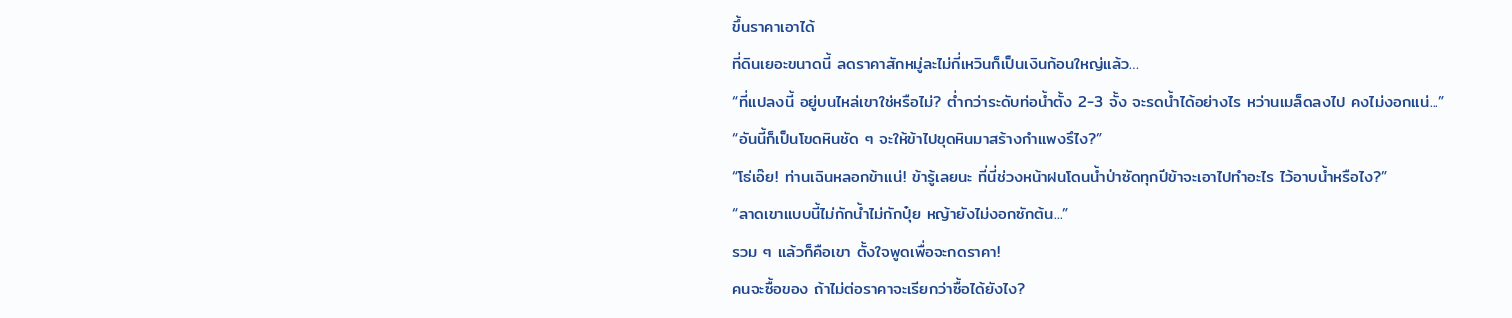ขึ้นราคาเอาได้
ที่ดินเยอะขนาดนี้ ลดราคาสักหมู่ละไม่กี่เหวินก็เป็นเงินก้อนใหญ่แล้ว…
“ที่แปลงนี้ อยู่บนไหล่เขาใช่หรือไม่? ต่ำกว่าระดับท่อน้ำตั้ง 2-3 จั้ง จะรดน้ำได้อย่างไร หว่านเมล็ดลงไป คงไม่งอกแน่...”
“อันนี้ก็เป็นโขดหินชัด ๆ จะให้ข้าไปขุดหินมาสร้างกำแพงรึไง?”
“โธ่เอ๊ย! ท่านเฉินหลอกข้าแน่! ข้ารู้เลยนะ ที่นี่ช่วงหน้าฝนโดนน้ำป่าซัดทุกปีข้าจะเอาไปทำอะไร ไว้อาบน้ำหรือไง?”
“ลาดเขาแบบนี้ไม่กักน้ำไม่กักปุ๋ย หญ้ายังไม่งอกซักต้น...”
รวม ๆ แล้วก็คือเขา ตั้งใจพูดเพื่อจะกดราคา!
คนจะซื้อของ ถ้าไม่ต่อราคาจะเรียกว่าซื้อได้ยังไง?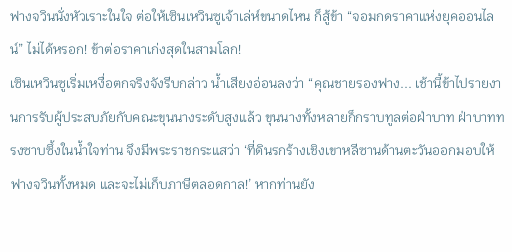ฟางจวินนั่งหัวเราะในใจ ต่อให้เซินเหวินซูเจ้าเล่ห์ขนาดไหน ก็สู้ข้า “จอมกดราคาแห่งยุคออนไลน์” ไม่ได้หรอก! ข้าต่อราคาเก่งสุดในสามโลก!
เซินเหวินซูเริ่มเหงื่อตกจริงจังรีบกล่าว น้ำเสียงอ่อนลงว่า “คุณชายรองฟาง... เช้านี้ข้าไปรายงานการรับผู้ประสบภัยกับคณะขุนนางระดับสูงแล้ว ขุนนางทั้งหลายก็กราบทูลต่อฝ่าบาท ฝ่าบาททรงซาบซึ้งในน้ำใจท่าน จึงมีพระราชกระแสว่า ‘ที่ดินรกร้างเชิงเขาหลีซานด้านตะวันออกมอบให้ฟางจวินทั้งหมด และจะไม่เก็บภาษีตลอดกาล!’ หากท่านยัง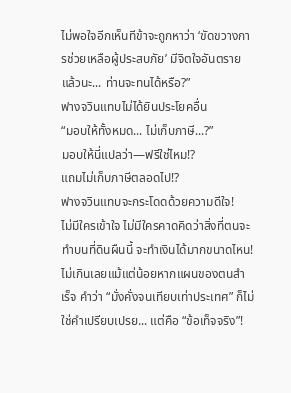ไม่พอใจอีกเห็นทีข้าจะถูกหาว่า ‘ขัดขวางการช่วยเหลือผู้ประสบภัย’ มีจิตใจอันตรายแล้วนะ... ท่านจะทนได้หรือ?”
ฟางจวินแทบไม่ได้ยินประโยคอื่น
“มอบให้ทั้งหมด... ไม่เก็บภาษี...?”
มอบให้นี่แปลว่า—ฟรีใช่ไหม!?
แถมไม่เก็บภาษีตลอดไป!?
ฟางจวินแทบจะกระโดดด้วยความดีใจ!
ไม่มีใครเข้าใจ ไม่มีใครคาดคิดว่าสิ่งที่ตนจะทำบนที่ดินผืนนี้ จะทำเงินได้มากขนาดไหน! ไม่เกินเลยแม้แต่น้อยหากแผนของตนสำเร็จ คำว่า “มั่งคั่งจนเทียบเท่าประเทศ” ก็ไม่ใช่คำเปรียบเปรย... แต่คือ “ข้อเท็จจริง”!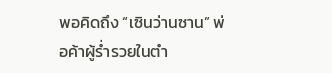พอคิดถึง “เซินว่านซาน” พ่อค้าผู้ร่ำรวยในตำ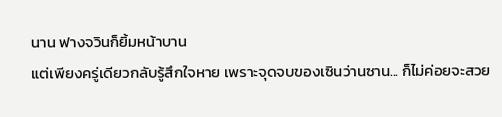นาน ฟางจวินก็ยิ้มหน้าบาน
แต่เพียงครู่เดียวกลับรู้สึกใจหาย เพราะจุดจบของเซินว่านซาน... ก็ไม่ค่อยจะสวย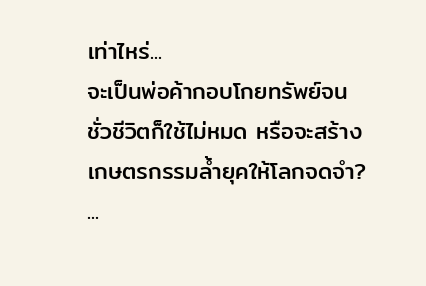เท่าไหร่...
จะเป็นพ่อค้ากอบโกยทรัพย์จนชั่วชีวิตก็ใช้ไม่หมด หรือจะสร้างเกษตรกรรมล้ำยุคให้โลกจดจำ?
...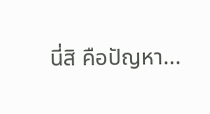นี่สิ คือปัญหา...